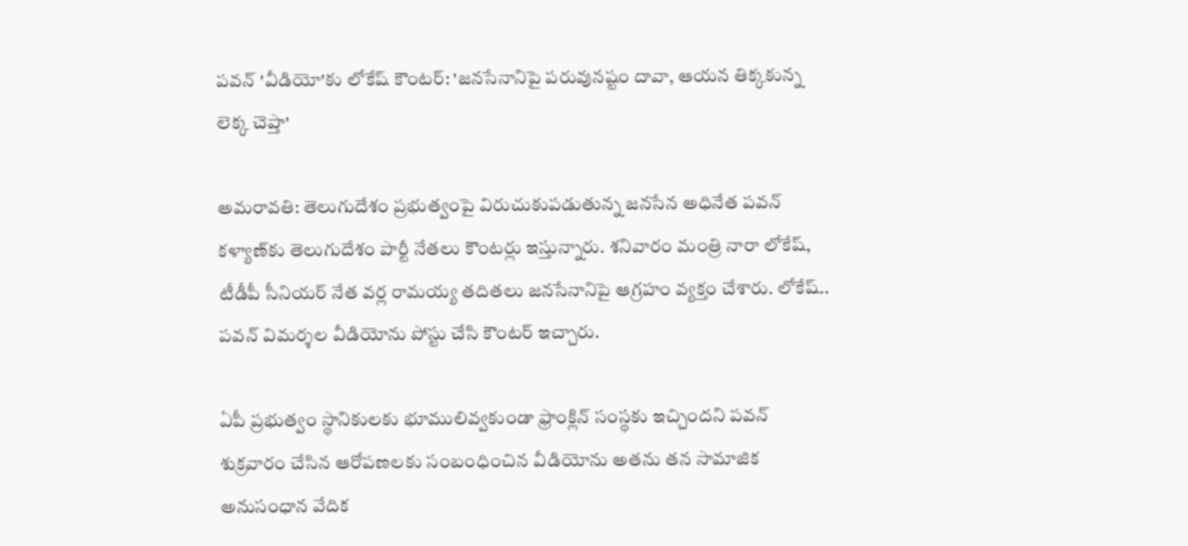పవన్ 'వీడియో'కు లోకేష్ కౌంటర్: 'జనసేనానిపై పరువునష్టం దావా, ఆయన తిక్కకున్న లెక్క చెప్తా'

అమరావతి: తెలుగుదేశం ప్రభుత్వంపై విరుచుకుపడుతున్న జనసేన అధినేత పవన్ కళ్యాణ్‌కు తెలుగుదేశం పార్టీ నేతలు కౌంటర్లు ఇస్తున్నారు. శనివారం మంత్రి నారా లోకేష్, టీడీపీ సీనియర్ నేత వర్ల రామయ్య తదితలు జనసేనానిపై ఆగ్రహం వ్యక్తం చేశారు. లోకేష్.. పవన్ విమర్శల వీడియోను పోస్టు చేసి కౌంటర్ ఇచ్చారు.

ఏపీ ప్రభుత్వం స్థానికులకు భూములివ్వకుండా ఫ్రాంక్లిన్‌ సంస్థకు ఇచ్చిందని పవన్ శుక్రవారం చేసిన ఆరోపణలకు సంబంధించిన వీడియోను అతను తన సామాజిక అనుసంధాన వేదిక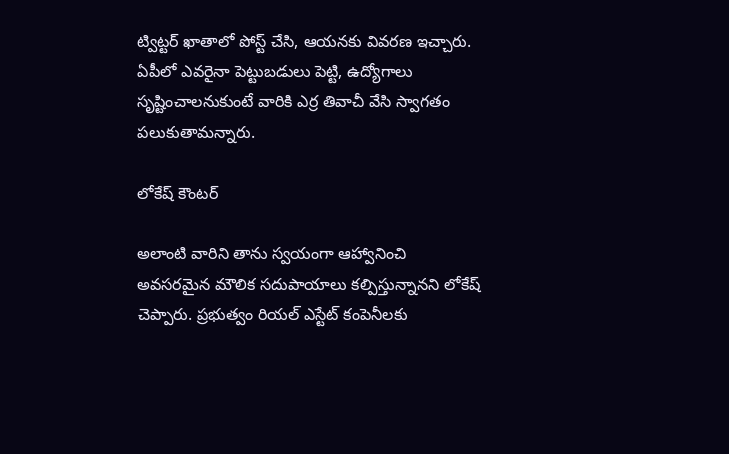ట్విట్టర్‌ ఖాతాలో పోస్ట్ చేసి, ఆయనకు వివరణ ఇచ్చారు. ఏపీలో ఎవరైనా పెట్టుబడులు పెట్టి, ఉద్యోగాలు సృష్టించాలనుకుంటే వారికి ఎర్ర తివాచీ వేసి స్వాగతం పలుకుతామన్నారు.

లోకేష్ కౌంటర్

అలాంటి వారిని తాను స్వయంగా ఆహ్వానించి అవసరమైన మౌలిక సదుపాయాలు కల్పిస్తున్నానని లోకేష్ చెప్పారు. ప్రభుత్వం రియల్‌ ఎస్టేట్‌ కంపెనీలకు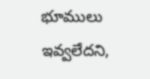భూములు ఇవ్వలేదని,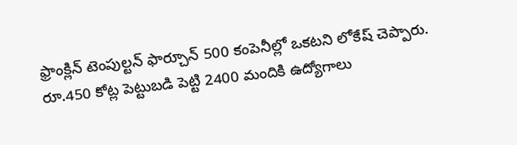ఫ్రాంక్లిన్‌ టెంపుల్టన్‌ ఫార్చూన్‌ 500 కంపెనీల్లో ఒకటని లోకేష్ చెప్పారు. రూ.450 కోట్ల పెట్టుబడి పెట్టి 2400 మందికి ఉద్యోగాలు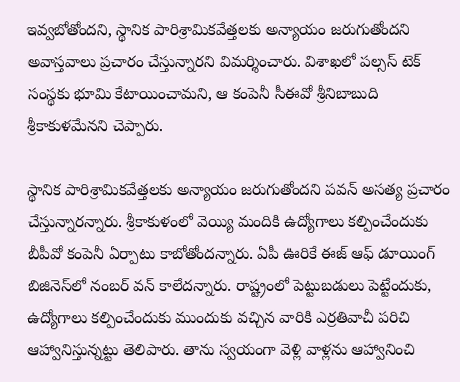ఇవ్వబోతోందని, స్థానిక పారిశ్రామికవేత్తలకు అన్యాయం జరుగుతోందని అవాస్తవాలు ప్రచారం చేస్తున్నారని విమర్శించారు. విశాఖలో పల్సస్‌ టెక్‌ సంస్థకు భూమి కేటాయించామని, ఆ కంపెనీ సీఈవో శ్రీనిబాబుది శ్రీకాకుళమేనని చెప్పారు.

స్థానిక పారిశ్రామికవేత్తలకు అన్యాయం జరుగుతోందని పవన్‌ అసత్య ప్రచారం చేస్తున్నారన్నారు. శ్రీకాకుళంలో వెయ్యి మందికి ఉద్యోగాలు కల్పించేందుకు బీపీవో కంపెనీ ఏర్పాటు కాబోతోందన్నారు. ఏపీ ఊరికే ఈజ్ ఆఫ్‌ డూయింగ్‌ బిజినెస్‌లో నంబర్‌ వన్ కాలేదన్నారు. రాష్ట్రంలో పెట్టుబడులు పెట్టేందుకు, ఉద్యోగాలు కల్పించేందుకు ముందుకు వచ్చిన వారికి ఎర్రతివాచీ పరిచి ఆహ్వానిస్తున్నట్టు తెలిపారు. తాను స్వయంగా వెళ్లి వాళ్లను ఆహ్వానించి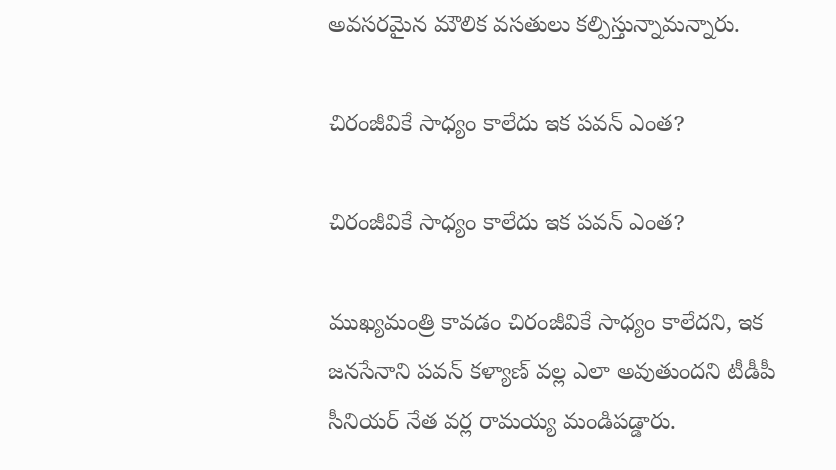అవసరమైన మౌలిక వసతులు కల్పిస్తున్నామన్నారు.

చిరంజీవికే సాధ్యం కాలేదు ఇక పవన్ ఎంత?

చిరంజీవికే సాధ్యం కాలేదు ఇక పవన్ ఎంత?

ముఖ్యమంత్రి కావడం చిరంజీవికే సాధ్యం కాలేదని, ఇక జనసేనాని పవన్ కళ్యాణ్ వల్ల ఎలా అవుతుందని టీడీపీ సీనియర్ నేత వర్ల రామయ్య మండిపడ్డారు.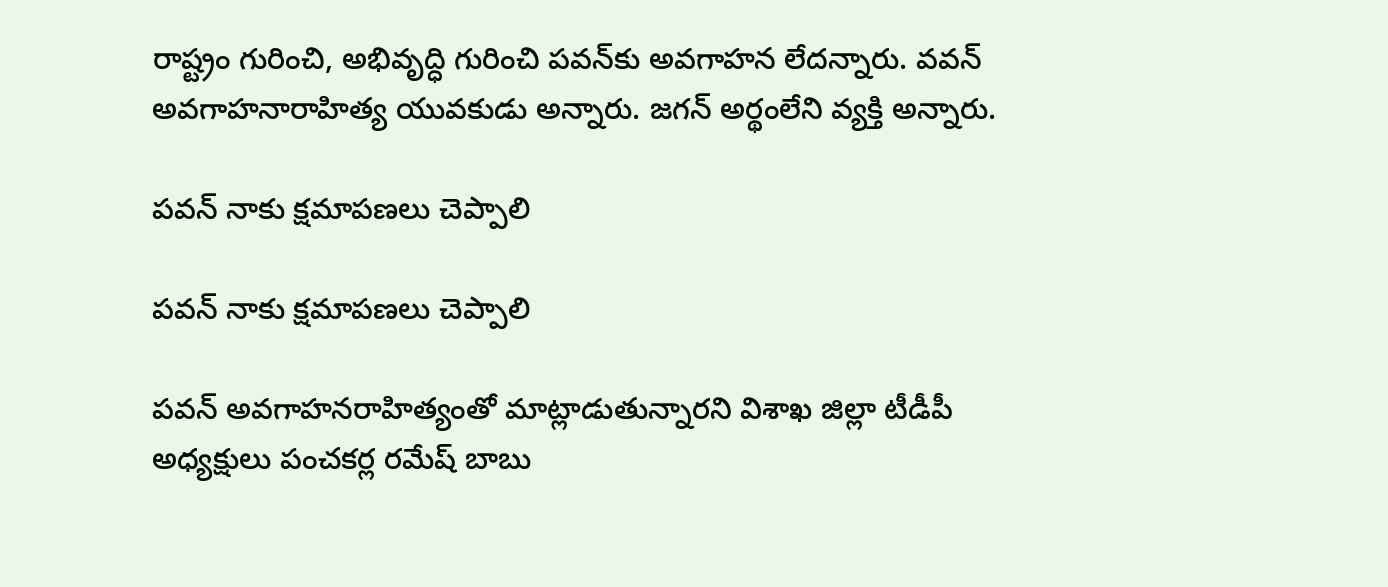రాష్ట్రం గురించి, అభివృద్ధి గురించి పవన్‌కు అవగాహన లేదన్నారు. వవన్ అవగాహనారాహిత్య యువకుడు అన్నారు. జగన్ అర్థంలేని వ్యక్తి అన్నారు.

పవన్ నాకు క్షమాపణలు చెప్పాలి

పవన్ నాకు క్షమాపణలు చెప్పాలి

పవన్ అవగాహనరాహిత్యంతో మాట్లాడుతున్నారని విశాఖ జిల్లా టీడీపీ అధ్యక్షులు పంచకర్ల రమేష్ బాబు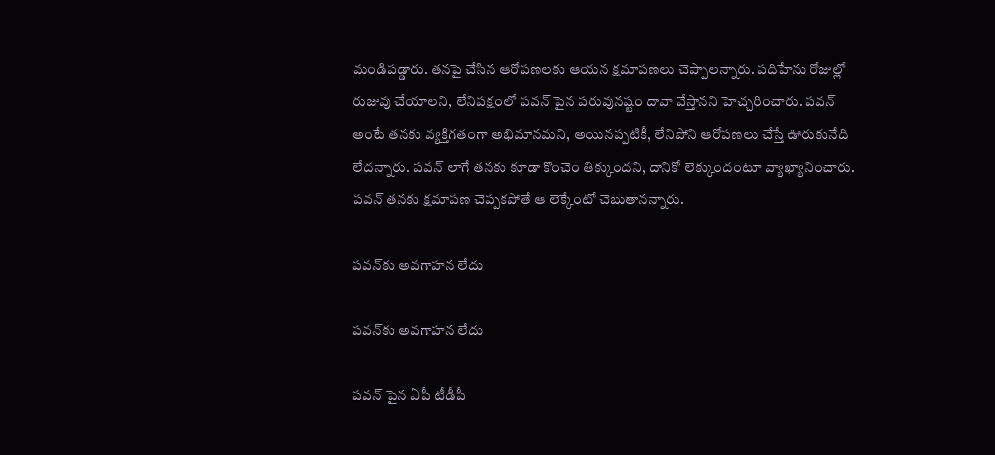మండిపడ్డారు. తనపై చేసిన ఆరోపణలకు ఆయన క్షమాపణలు చెప్పాలన్నారు. పదిహేను రోజుల్లో రుజువు చేయాలని, లేనిపక్షంలో పవన్ పైన పరువునష్టం దావా వేస్తానని హెచ్చరించారు. పవన్ అంటే తనకు వ్యక్తిగతంగా అభిమానమని, అయినప్పటికీ, లేనిపోని ఆరోపణలు చేస్తే ఊరుకునేది లేదన్నారు. పవన్ లాగే తనకు కూడా కొంచెం తిక్కుందని, దానికో లెక్కుందంటూ వ్యాఖ్యానించారు. పవన్ తనకు క్షమాపణ చెప్పకపోతే ఆ లెక్కేంటో చెబుతానన్నారు.

పవన్‌కు అవగాహన లేదు

పవన్‌కు అవగాహన లేదు

పవన్ పైన ఏపీ టీడీపీ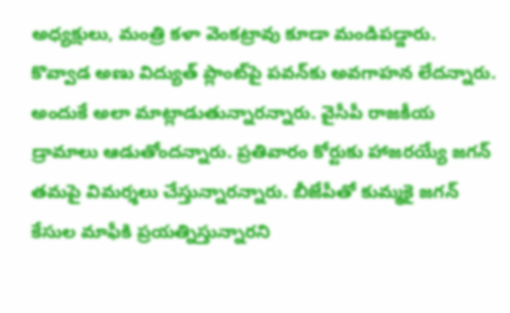అధ్యక్షులు, మంత్రి కళా వెంకట్రావు కూడా మండిపడ్డారు. కొవ్వాడ అణు విద్యుత్ ప్లాంట్‌పై పవన్‌కు అవగాహన లేదన్నారు. అందుకే అలా మాట్లాడుతున్నారన్నారు. వైసీపీ రాజకీయ డ్రామాలు ఆడుతోందన్నారు. ప్రతివారం కోర్టుకు హాజరయ్యే జగన్‌ తమపై విమర్శలు చేస్తున్నారన్నారు. బీజేపీతో కుమ్మకై జగన్‌ కేసుల మాఫీకి ప్రయత్నిస్తున్నారని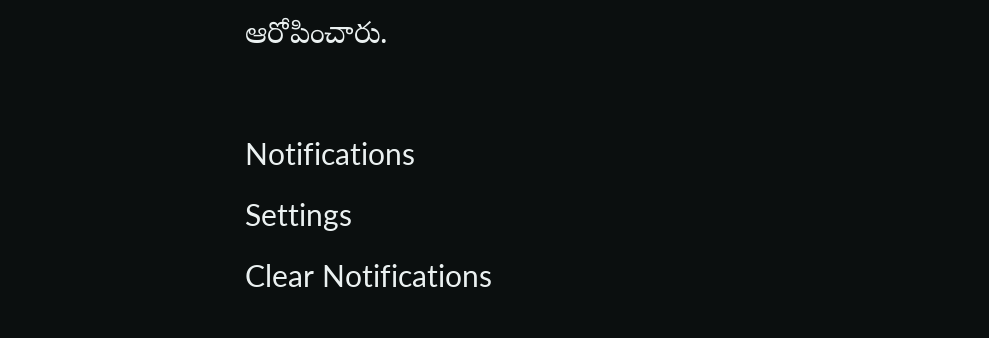ఆరోపించారు.

Notifications
Settings
Clear Notifications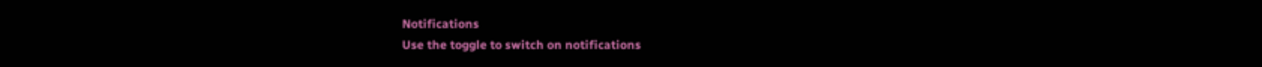Notifications
Use the toggle to switch on notifications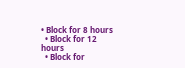• Block for 8 hours
  • Block for 12 hours
  • Block for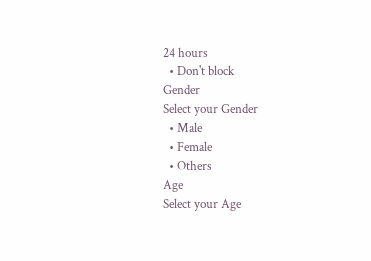24 hours
  • Don't block
Gender
Select your Gender
  • Male
  • Female
  • Others
Age
Select your Age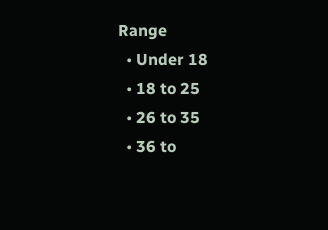Range
  • Under 18
  • 18 to 25
  • 26 to 35
  • 36 to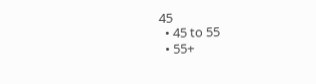45
  • 45 to 55
  • 55+